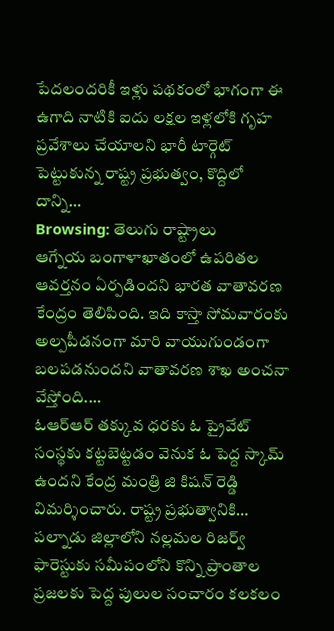పేదలందరికీ ఇళ్లు పథకంలో భాగంగా ఈ ఉగాది నాటికి ఐదు లక్షల ఇళ్లలోకి గృహ ప్రవేశాలు చేయాలని భారీ టార్గెట్ పెట్టుకున్న రాష్ట్ర ప్రభుత్వం, కొద్దిలో దాన్ని…
Browsing: తెలుగు రాష్ట్రాలు
ఆగ్నేయ బంగాళాఖాతంలో ఉపరితల ఆవర్తనం ఏర్పడిందని భారత వాతావరణ కేంద్రం తెలిపింది. ఇది కాస్తా సోమవారంకు అల్పపీడనంగా మారి వాయుగుండంగా బలపడనుందని వాతావరణ శాఖ అంచనా వేస్తోంది.…
ఓఆర్ఆర్ తక్కువ ధరకు ఓ ప్రైవేట్ సంస్థకు కట్టబెట్టడం వెనుక ఓ పెద్ద స్కామ్ ఉందని కేంద్ర మంత్రి జి కిషన్ రెడ్డి విమర్శించారు. రాష్ట్ర ప్రభుత్వానికి…
పల్నాడు జిల్లాలోని నల్లమల రిజర్వ్ ఫారెస్టుకు సమీపంలోని కొన్ని ప్రాంతాల ప్రజలకు పెద్ద పులుల సంచారం కలకలం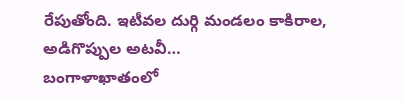రేపుతోంది. ఇటీవల దుర్గి మండలం కాకిరాల, అడిగొప్పుల అటవీ…
బంగాళాఖాతంలో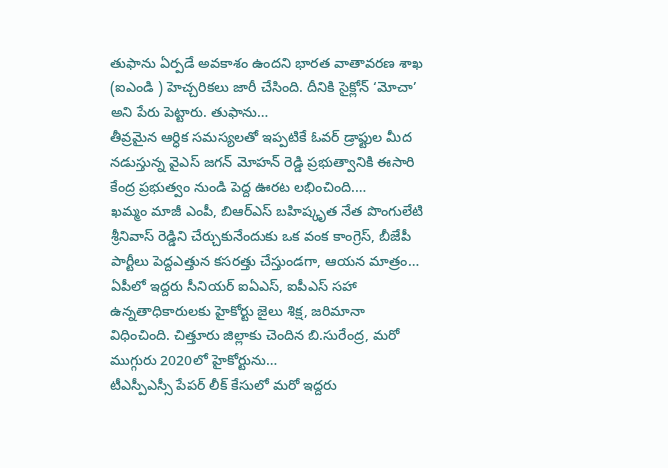తుఫాను ఏర్పడే అవకాశం ఉందని భారత వాతావరణ శాఖ (ఐఎండి ) హెచ్చరికలు జారీ చేసింది. దీనికి సైక్లోన్ ‘మోచా’ అని పేరు పెట్టారు. తుఫాను…
తీవ్రమైన ఆర్ధిక సమస్యలతో ఇప్పటికే ఓవర్ డ్రాఫ్టుల మీద నడుస్తున్న వైఎస్ జగన్ మోహన్ రెడ్డి ప్రభుత్వానికి ఈసారి కేంద్ర ప్రభుత్వం నుండి పెద్ద ఊరట లభించింది.…
ఖమ్మం మాజీ ఎంపీ, బిఆర్ఎస్ బహిష్కృత నేత పొంగులేటి శ్రీనివాస్ రెడ్డిని చేర్చుకునేందుకు ఒక వంక కాంగ్రెస్, బీజేపీ పార్టీలు పెద్దఎత్తున కసరత్తు చేస్తుండగా, ఆయన మాత్రం…
ఏపీలో ఇద్దరు సీనియర్ ఐఏఎస్, ఐపీఎస్ సహా ఉన్నతాధికారులకు హైకోర్టు జైలు శిక్ష, జరిమానా విధించింది. చిత్తూరు జిల్లాకు చెందిన బి.సురేంద్ర, మరో ముగ్గురు 2020లో హైకోర్టును…
టీఎస్పీఎస్సీ పేపర్ లీక్ కేసులో మరో ఇద్దరు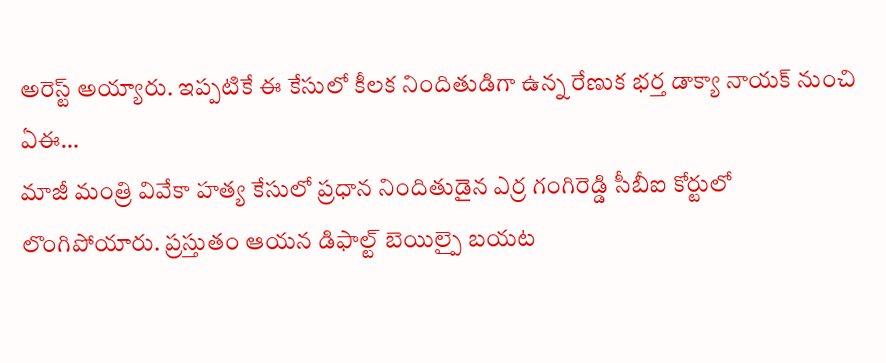అరెస్ట్ అయ్యారు. ఇప్పటికే ఈ కేసులో కీలక నిందితుడిగా ఉన్న రేణుక భర్త డాక్యా నాయక్ నుంచి ఏఈ…
మాజీ మంత్రి వివేకా హత్య కేసులో ప్రధాన నిందితుడైన ఎర్ర గంగిరెడ్డి సీబీఐ కోర్టులో లొంగిపోయారు. ప్రస్తుతం ఆయన డిఫాల్ట్ బెయిల్పై బయట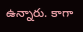ఉన్నారు. కాగా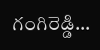గంగిరెడ్డి…